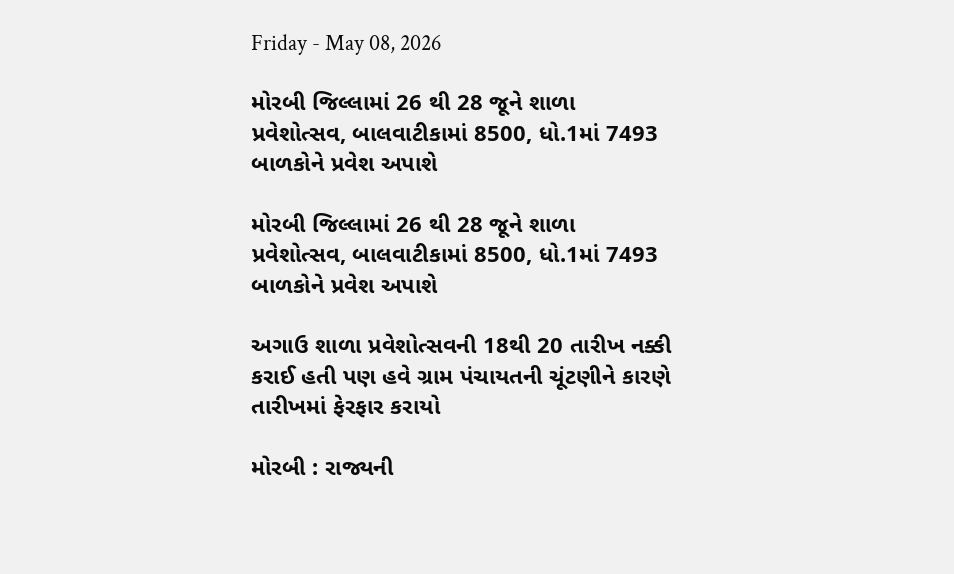Friday - May 08, 2026

મોરબી જિલ્લામાં 26 થી 28 જૂને શાળા પ્રવેશોત્સવ, બાલવાટીકામાં 8500, ધો.1માં 7493 બાળકોને પ્રવેશ અપાશે

મોરબી જિલ્લામાં 26 થી 28 જૂને શાળા પ્રવેશોત્સવ, બાલવાટીકામાં 8500, ધો.1માં 7493 બાળકોને પ્રવેશ અપાશે

અગાઉ શાળા પ્રવેશોત્સવની 18થી 20 તારીખ નક્કી કરાઈ હતી પણ હવે ગ્રામ પંચાયતની ચૂંટણીને કારણે તારીખમાં ફેરફાર કરાયો

મોરબી : રાજ્યની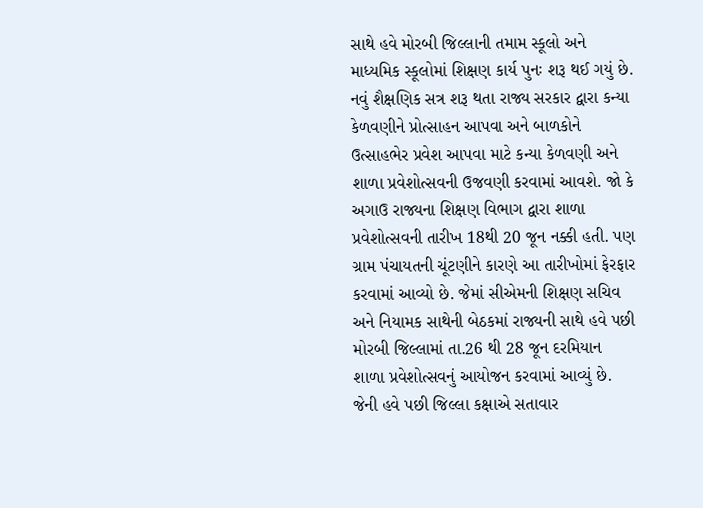સાથે હવે મોરબી જિલ્લાની તમામ સ્કૂલો અને માધ્યમિક સ્કૂલોમાં શિક્ષણ કાર્ય પુનઃ શરૂ થઈ ગયું છે. નવું શૈક્ષણિક સત્ર શરૂ થતા રાજ્ય સરકાર દ્વારા કન્યા કેળવણીને પ્રોત્સાહન આપવા અને બાળકોને ઉત્સાહભેર પ્રવેશ આપવા માટે કન્યા કેળવણી અને શાળા પ્રવેશોત્સવની ઉજવણી કરવામાં આવશે. જો કે અગાઉ રાજ્યના શિક્ષણ વિભાગ દ્વારા શાળા પ્રવેશોત્સવની તારીખ 18થી 20 જૂન નક્કી હતી. પણ ગ્રામ પંચાયતની ચૂંટણીને કારણે આ તારીખોમાં ફેરફાર કરવામાં આવ્યો છે. જેમાં સીએમની શિક્ષણ સચિવ અને નિયામક સાથેની બેઠકમાં રાજ્યની સાથે હવે પછી મોરબી જિલ્લામાં તા.26 થી 28 જૂન દરમિયાન શાળા પ્રવેશોત્સવનું આયોજન કરવામાં આવ્યું છે. જેની હવે પછી જિલ્લા કક્ષાએ સતાવાર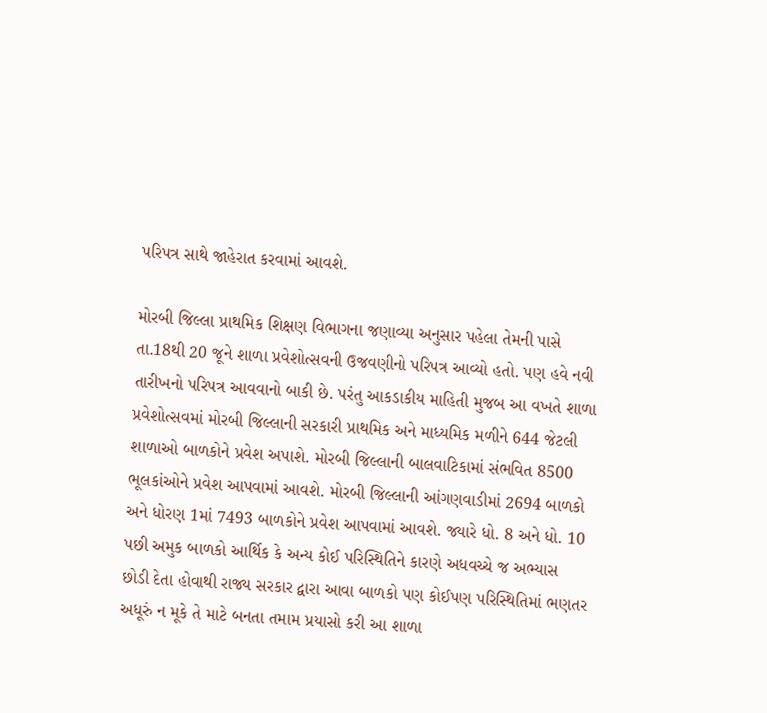પરિપત્ર સાથે જાહેરાત કરવામાં આવશે.

મોરબી જિલ્લા પ્રાથમિક શિક્ષણ વિભાગના જણાવ્યા અનુસાર પહેલા તેમની પાસે તા.18થી 20 જૂને શાળા પ્રવેશોત્સવની ઉજવણીનો પરિપત્ર આવ્યો હતો. પણ હવે નવી તારીખનો પરિપત્ર આવવાનો બાકી છે. પરંતુ આકડાકીય માહિતી મુજબ આ વખતે શાળા પ્રવેશોત્સવમાં મોરબી જિલ્લાની સરકારી પ્રાથમિક અને માધ્યમિક મળીને 644 જેટલી શાળાઓ બાળકોને પ્રવેશ અપાશે. મોરબી જિલ્લાની બાલવાટિકામાં સંભવિત 8500 ભૂલકાંઓને પ્રવેશ આપવામાં આવશે. મોરબી જિલ્લાની આંગણવાડીમાં 2694 બાળકો અને ધોરણ 1માં 7493 બાળકોને પ્રવેશ આપવામાં આવશે. જ્યારે ધો. 8 અને ધો. 10 પછી અમુક બાળકો આર્થિક કે અન્ય કોઈ પરિસ્થિતિને કારણે અધવચ્ચે જ અભ્યાસ છોડી દેતા હોવાથી રાજ્ય સરકાર દ્વારા આવા બાળકો પણ કોઈપણ પરિસ્થિતિમાં ભણતર અધૂરું ન મૂકે તે માટે બનતા તમામ પ્રયાસો કરી આ શાળા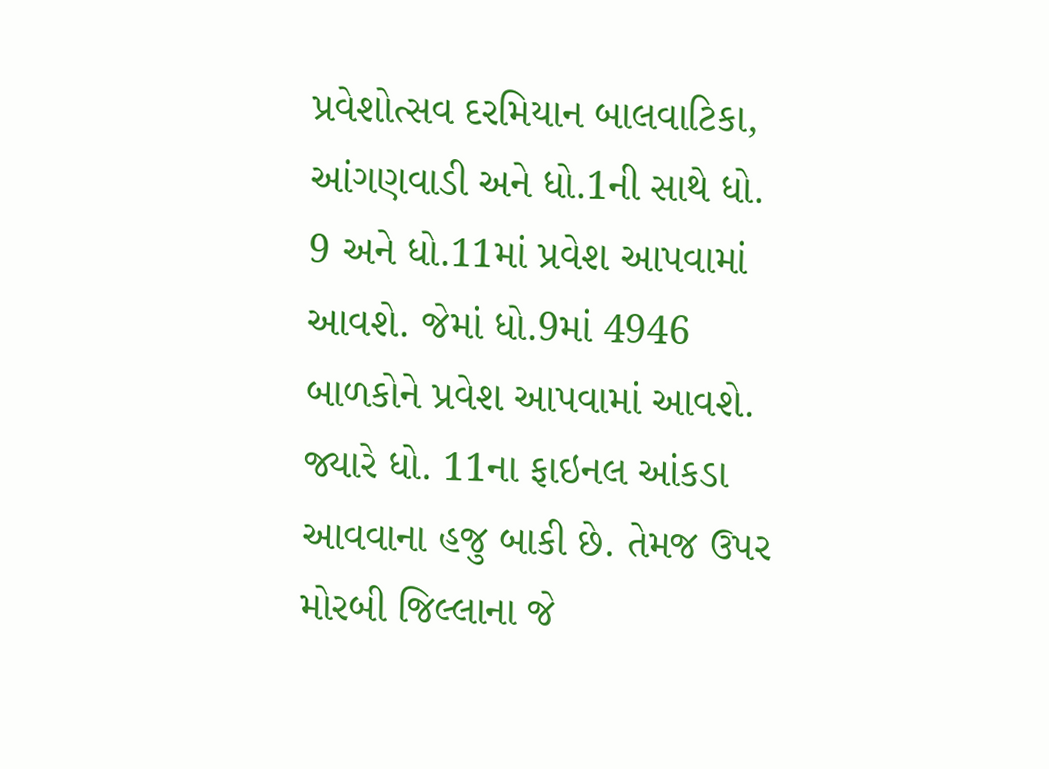પ્રવેશોત્સવ દરમિયાન બાલવાટિકા, આંગણવાડી અને ધો.1ની સાથે ધો. 9 અને ધો.11માં પ્રવેશ આપવામાં આવશે. જેમાં ધો.9માં 4946 બાળકોને પ્રવેશ આપવામાં આવશે. જ્યારે ધો. 11ના ફાઇનલ આંકડા આવવાના હજુ બાકી છે. તેમજ ઉપર મોરબી જિલ્લાના જે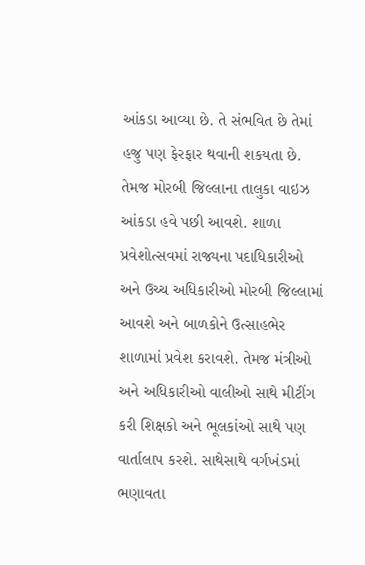આંકડા આવ્યા છે. તે સંભવિત છે તેમાં હજુ પણ ફેરફાર થવાની શકયતા છે. તેમજ મોરબી જિલ્લાના તાલુકા વાઇઝ આંકડા હવે પછી આવશે. શાળા પ્રવેશોત્સવમાં રાજ્યના પદાધિકારીઓ અને ઉચ્ચ અધિકારીઓ મોરબી જિલ્લામાં આવશે અને બાળકોને ઉત્સાહભેર શાળામાં પ્રવેશ કરાવશે. તેમજ મંત્રીઓ અને અધિકારીઓ વાલીઓ સાથે મીટીંગ કરી શિક્ષકો અને ભૂલકાંઓ સાથે પણ વાર્તાલાપ કરશે. સાથેસાથે વર્ગખંડમાં ભણાવતા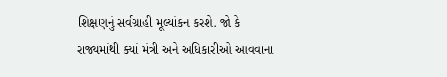શિક્ષણનું સર્વગ્રાહી મૂલ્યાંકન કરશે. જો કે રાજ્યમાંથી ક્યાં મંત્રી અને અધિકારીઓ આવવાના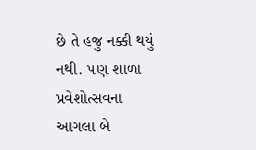છે તે હજુ નક્કી થયું નથી. પણ શાળા પ્રવેશોત્સવના આગલા બે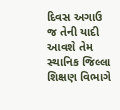દિવસ અગાઉ જ તેની યાદી આવશે તેમ સ્થાનિક જિલ્લા શિક્ષણ વિભાગે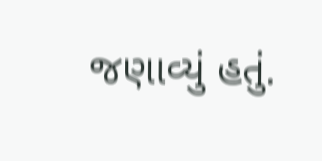જણાવ્યું હતું.